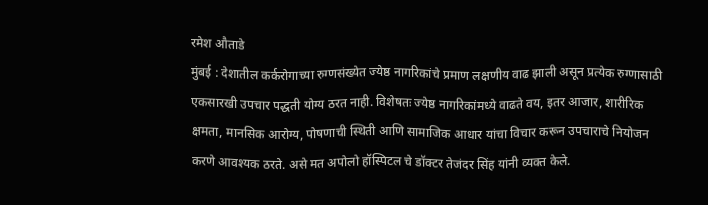रमेश औताडे
मुंबई : देशातील कर्करोगाच्या रुग्णसंख्येत ज्येष्ठ नागरिकांचे प्रमाण लक्षणीय वाढ झाली असून प्रत्येक रुग्णासाठी एकसारखी उपचार पद्धती योग्य ठरत नाही. विशेषतः ज्येष्ठ नागरिकांमध्ये वाढते वय, इतर आजार, शारीरिक क्षमता, मानसिक आरोग्य, पोषणाची स्थिती आणि सामाजिक आधार यांचा विचार करून उपचाराचे नियोजन करणे आवश्यक ठरते. असे मत अपोलो हॉस्पिटल चे डॉक्टर तेजंदर सिंह यांनी व्यक्त केले.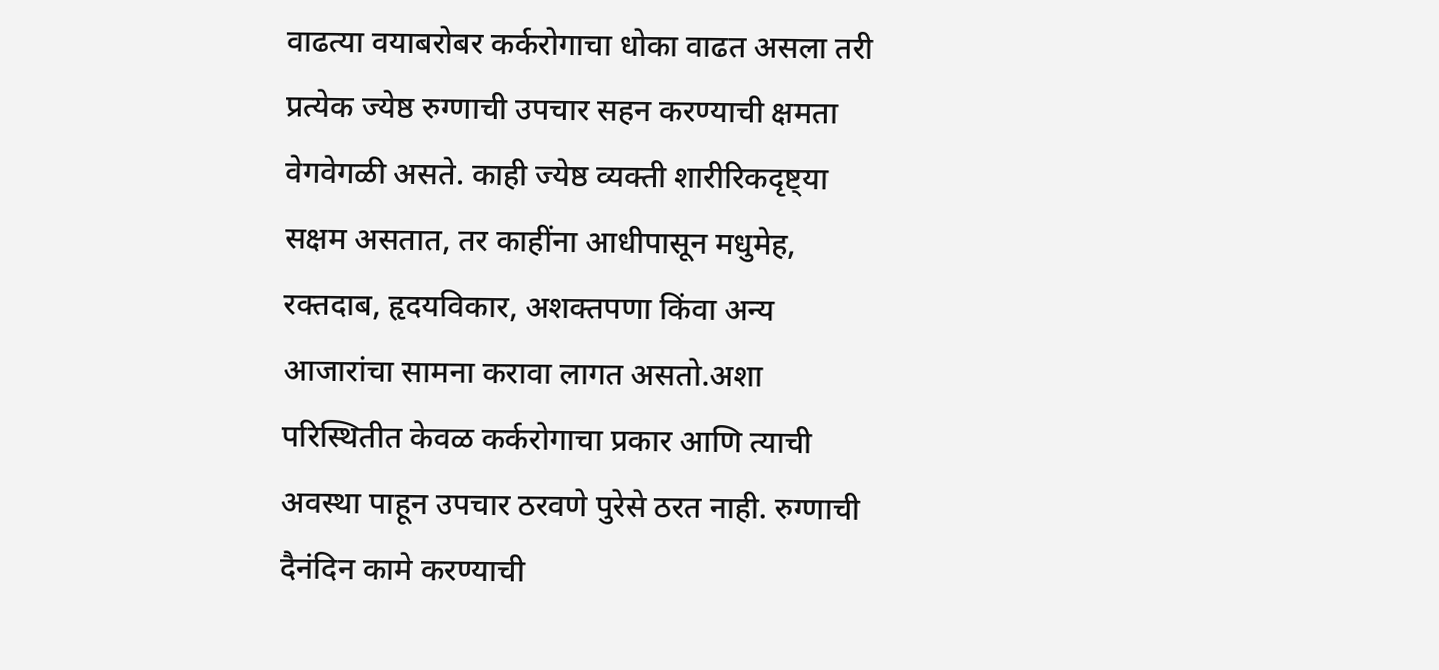वाढत्या वयाबरोबर कर्करोगाचा धोका वाढत असला तरी प्रत्येक ज्येष्ठ रुग्णाची उपचार सहन करण्याची क्षमता वेगवेगळी असते. काही ज्येष्ठ व्यक्ती शारीरिकदृष्ट्या सक्षम असतात, तर काहींना आधीपासून मधुमेह, रक्तदाब, हृदयविकार, अशक्तपणा किंवा अन्य आजारांचा सामना करावा लागत असतो.अशा परिस्थितीत केवळ कर्करोगाचा प्रकार आणि त्याची अवस्था पाहून उपचार ठरवणे पुरेसे ठरत नाही. रुग्णाची दैनंदिन कामे करण्याची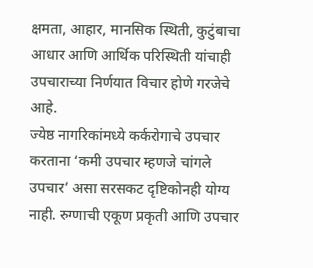क्षमता, आहार, मानसिक स्थिती, कुटुंबाचा आधार आणि आर्थिक परिस्थिती यांचाही उपचाराच्या निर्णयात विचार होणे गरजेचे आहे.
ज्येष्ठ नागरिकांमध्ये कर्करोगाचे उपचार करताना ‘कमी उपचार म्हणजे चांगले उपचार’ असा सरसकट दृष्टिकोनही योग्य नाही. रुग्णाची एकूण प्रकृती आणि उपचार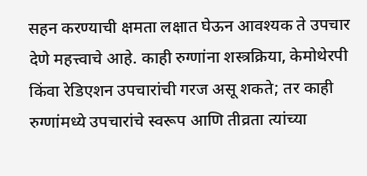सहन करण्याची क्षमता लक्षात घेऊन आवश्यक ते उपचार देणे महत्त्वाचे आहे. काही रुग्णांना शस्त्रक्रिया, केमोथेरपी किंवा रेडिएशन उपचारांची गरज असू शकते; तर काही रुग्णांमध्ये उपचारांचे स्वरूप आणि तीव्रता त्यांच्या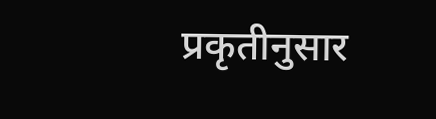प्रकृतीनुसार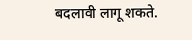बदलावी लागू शकते.